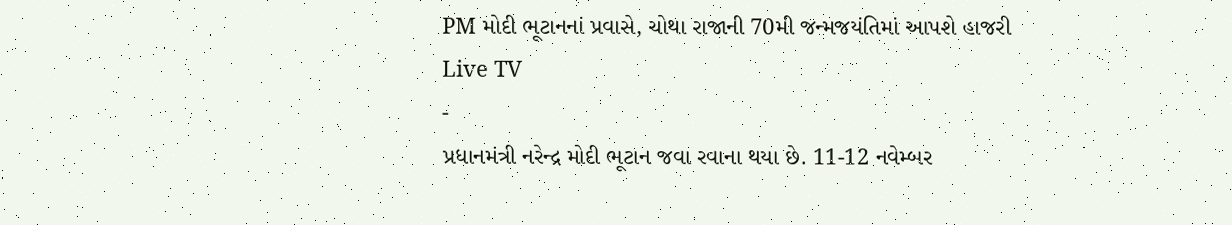PM મોદી ભૂટાનનાં પ્રવાસે, ચોથા રાજાની 70મી જન્મજયંતિમાં આપશે હાજરી
Live TV
-
પ્રધાનમંત્રી નરેન્દ્ર મોદી ભૂટાન જવા રવાના થયા છે. 11-12 નવેમ્બર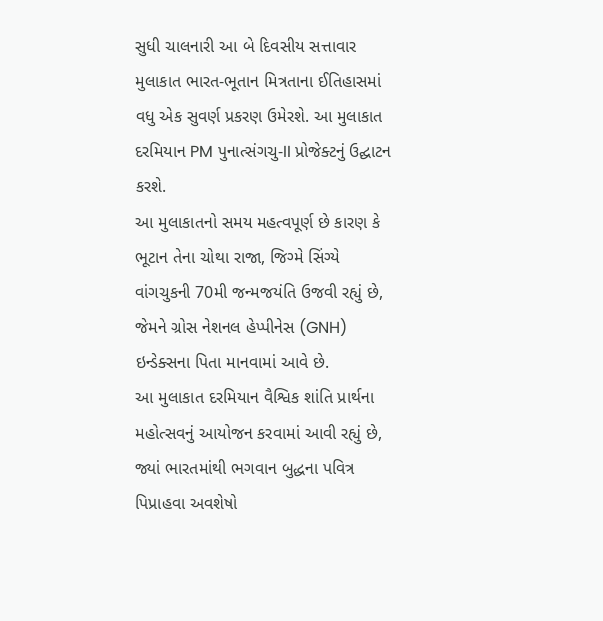સુધી ચાલનારી આ બે દિવસીય સત્તાવાર મુલાકાત ભારત-ભૂતાન મિત્રતાના ઈતિહાસમાં વધુ એક સુવર્ણ પ્રકરણ ઉમેરશે. આ મુલાકાત દરમિયાન PM પુનાત્સંગચુ-II પ્રોજેક્ટનું ઉદ્ઘાટન કરશે.
આ મુલાકાતનો સમય મહત્વપૂર્ણ છે કારણ કે ભૂટાન તેના ચોથા રાજા, જિગ્મે સિંગ્યે વાંગચુકની 70મી જન્મજયંતિ ઉજવી રહ્યું છે, જેમને ગ્રોસ નેશનલ હેપ્પીનેસ (GNH) ઇન્ડેક્સના પિતા માનવામાં આવે છે.
આ મુલાકાત દરમિયાન વૈશ્વિક શાંતિ પ્રાર્થના મહોત્સવનું આયોજન કરવામાં આવી રહ્યું છે, જ્યાં ભારતમાંથી ભગવાન બુદ્ધના પવિત્ર પિપ્રાહવા અવશેષો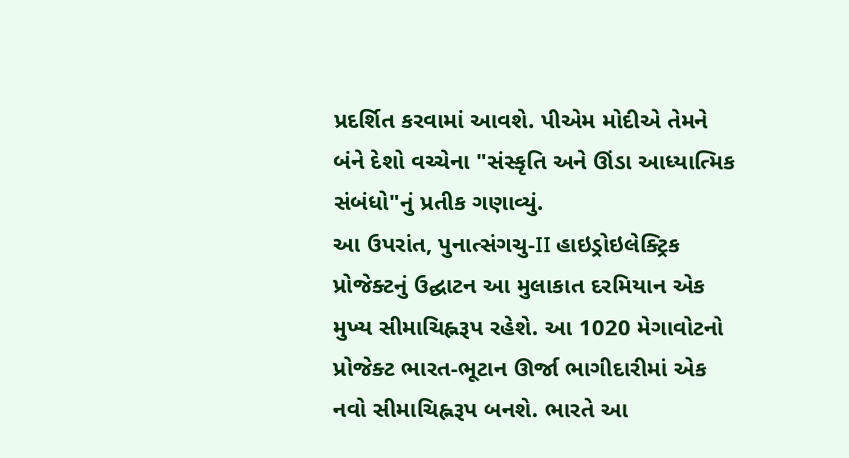પ્રદર્શિત કરવામાં આવશે. પીએમ મોદીએ તેમને બંને દેશો વચ્ચેના "સંસ્કૃતિ અને ઊંડા આધ્યાત્મિક સંબંધો"નું પ્રતીક ગણાવ્યું.
આ ઉપરાંત, પુનાત્સંગચુ-II હાઇડ્રોઇલેક્ટ્રિક પ્રોજેક્ટનું ઉદ્ઘાટન આ મુલાકાત દરમિયાન એક મુખ્ય સીમાચિહ્નરૂપ રહેશે. આ 1020 મેગાવોટનો પ્રોજેક્ટ ભારત-ભૂટાન ઊર્જા ભાગીદારીમાં એક નવો સીમાચિહ્નરૂપ બનશે. ભારતે આ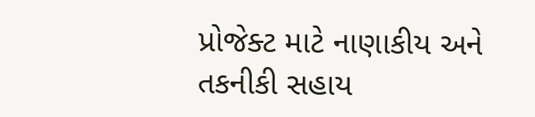પ્રોજેક્ટ માટે નાણાકીય અને તકનીકી સહાય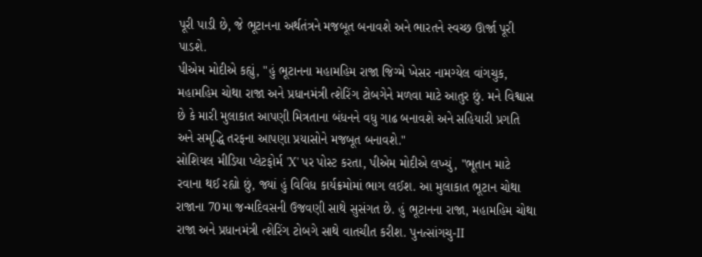પૂરી પાડી છે, જે ભૂટાનના અર્થતંત્રને મજબૂત બનાવશે અને ભારતને સ્વચ્છ ઊર્જા પૂરી પાડશે.
પીએમ મોદીએ કહ્યું, "હું ભૂટાનના મહામહિમ રાજા જિગ્મે ખેસર નામગ્યેલ વાંગચુક, મહામહિમ ચોથા રાજા અને પ્રધાનમંત્રી ત્શેરિંગ ટોબગેને મળવા માટે આતુર છું. મને વિશ્વાસ છે કે મારી મુલાકાત આપણી મિત્રતાના બંધનને વધુ ગાઢ બનાવશે અને સહિયારી પ્રગતિ અને સમૃદ્ધિ તરફના આપણા પ્રયાસોને મજબૂત બનાવશે."
સોશિયલ મીડિયા પ્લેટફોર્મ 'X' પર પોસ્ટ કરતા, પીએમ મોદીએ લખ્યું, "ભૂતાન માટે રવાના થઈ રહ્યો છું, જ્યાં હું વિવિધ કાર્યક્રમોમાં ભાગ લઈશ. આ મુલાકાત ભૂટાન ચોથા રાજાના 70મા જન્મદિવસની ઉજવણી સાથે સુસંગત છે. હું ભૂટાનના રાજા, મહામહિમ ચોથા રાજા અને પ્રધાનમંત્રી ત્શેરિંગ ટોબગે સાથે વાતચીત કરીશ. પુનત્સાંગચુ-II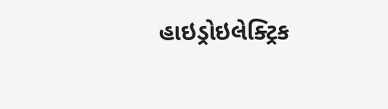હાઇડ્રોઇલેક્ટ્રિક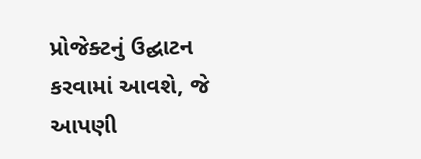પ્રોજેક્ટનું ઉદ્ઘાટન કરવામાં આવશે, જે આપણી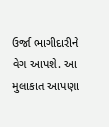ઉર્જા ભાગીદારીને વેગ આપશે. આ મુલાકાત આપણા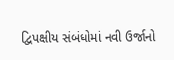દ્વિપક્ષીય સંબંધોમાં નવી ઉર્જાનો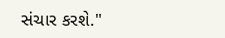સંચાર કરશે."